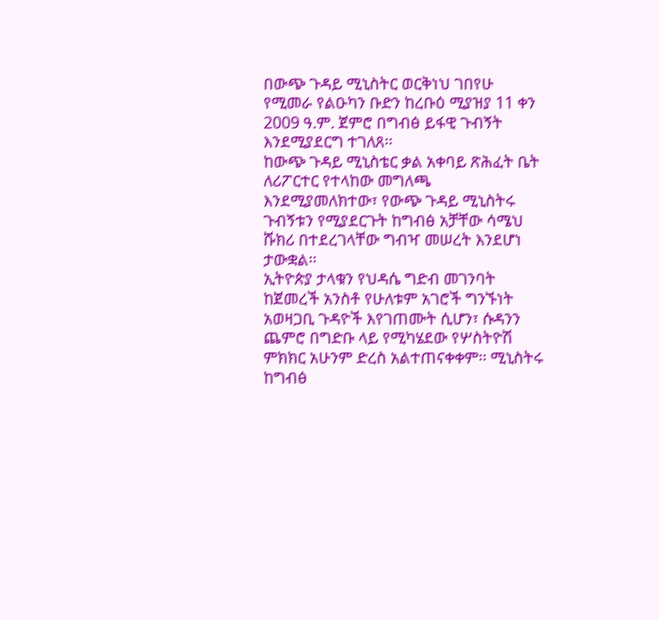በውጭ ጉዳይ ሚኒስትር ወርቅነህ ገበየሁ የሚመራ የልዑካን ቡድን ከረቡዕ ሚያዝያ 11 ቀን 2009 ዓ.ም. ጀምሮ በግብፅ ይፋዊ ጉብኝት እንደሚያደርግ ተገለጸ፡፡
ከውጭ ጉዳይ ሚኒስቴር ቃል አቀባይ ጽሕፈት ቤት ለሪፖርተር የተላከው መግለጫ እንደሚያመለክተው፣ የውጭ ጉዳይ ሚኒስትሩ ጉብኝቱን የሚያደርጉት ከግብፅ አቻቸው ሳሜህ ሹክሪ በተደረገላቸው ግብዣ መሠረት እንደሆነ ታውቋል፡፡
ኢትዮጵያ ታላቁን የህዳሴ ግድብ መገንባት ከጀመረች አንስቶ የሁለቱም አገሮች ግንኙነት አወዛጋቢ ጉዳዮች እየገጠሙት ሲሆን፣ ሱዳንን ጨምሮ በግድቡ ላይ የሚካሄደው የሦስትዮሽ ምክክር አሁንም ድረስ አልተጠናቀቀም፡፡ ሚኒስትሩ ከግብፅ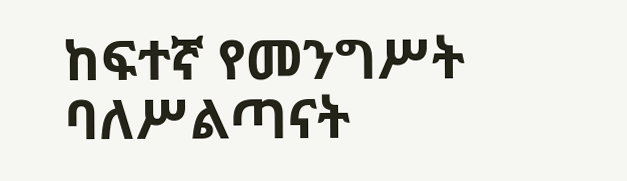ከፍተኛ የመንግሥት ባለሥልጣናት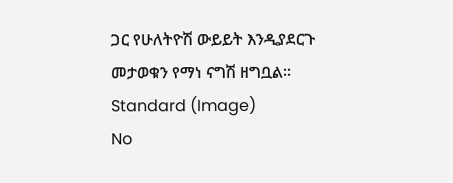ጋር የሁለትዮሽ ውይይት እንዲያደርጉ መታወቁን የማነ ናግሽ ዘግቧል፡፡
Standard (Image)
No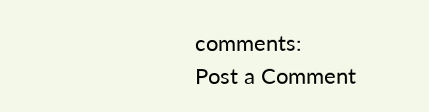comments:
Post a Comment